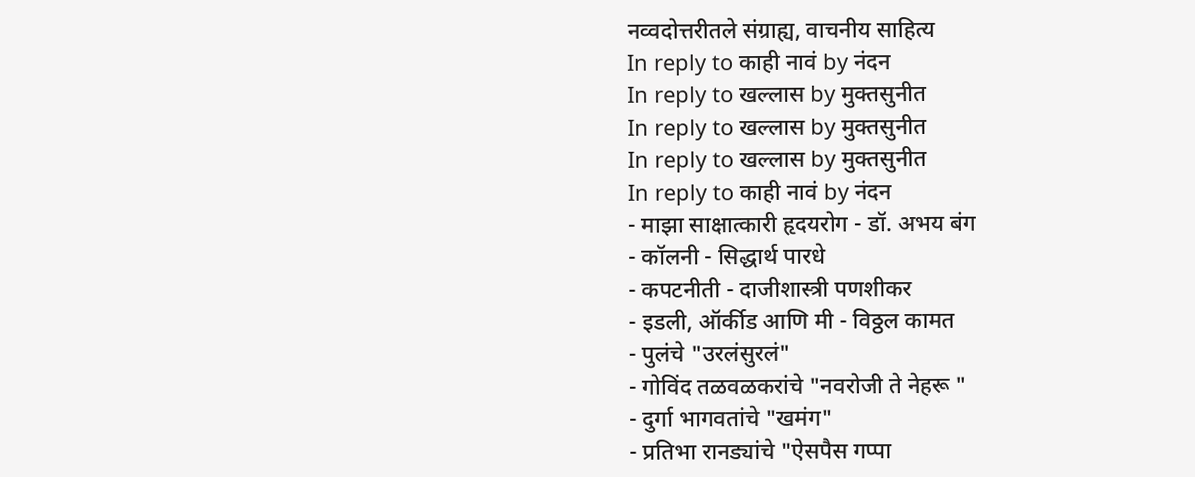नव्वदोत्तरीतले संग्राह्य, वाचनीय साहित्य
In reply to काही नावं by नंदन
In reply to खल्लास by मुक्तसुनीत
In reply to खल्लास by मुक्तसुनीत
In reply to खल्लास by मुक्तसुनीत
In reply to काही नावं by नंदन
- माझा साक्षात्कारी हृदयरोग - डॉ. अभय बंग
- कॉलनी - सिद्धार्थ पारधे
- कपटनीती - दाजीशास्त्री पणशीकर
- इडली, ऑर्कीड आणि मी - विठ्ठल कामत
- पुलंचे "उरलंसुरलं"
- गोविंद तळवळकरांचे "नवरोजी ते नेहरू "
- दुर्गा भागवतांचे "खमंग"
- प्रतिभा रानड्यांचे "ऐसपैस गप्पा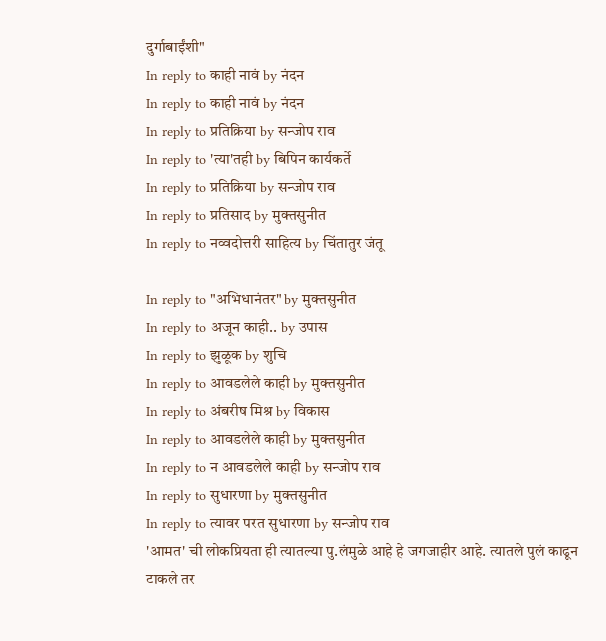दुर्गाबाईंशी"
In reply to काही नावं by नंदन
In reply to काही नावं by नंदन
In reply to प्रतिक्रिया by सन्जोप राव
In reply to 'त्या'तही by बिपिन कार्यकर्ते
In reply to प्रतिक्रिया by सन्जोप राव
In reply to प्रतिसाद by मुक्तसुनीत
In reply to नव्वदोत्तरी साहित्य by चिंतातुर जंतू

In reply to "अभिधानंतर" by मुक्तसुनीत
In reply to अजून काही.. by उपास
In reply to झुळूक by शुचि
In reply to आवडलेले काही by मुक्तसुनीत
In reply to अंबरीष मिश्र by विकास
In reply to आवडलेले काही by मुक्तसुनीत
In reply to न आवडलेले काही by सन्जोप राव
In reply to सुधारणा by मुक्तसुनीत
In reply to त्यावर परत सुधारणा by सन्जोप राव
'आमत' ची लोकप्रियता ही त्यातल्या पु.लंमुळे आहे हे जगजाहीर आहे. त्यातले पुलं काढून टाकले तर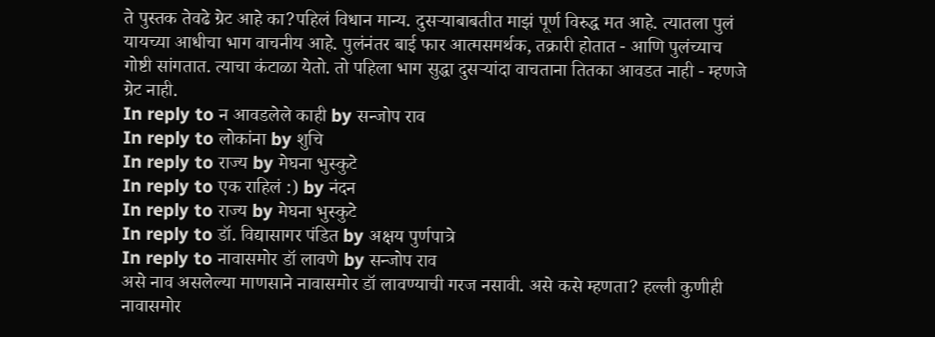ते पुस्तक तेवढे ग्रेट आहे का?पहिलं विधान मान्य. दुसऱ्याबाबतीत माझं पूर्ण विरुद्ध मत आहे. त्यातला पुलं यायच्या आधीचा भाग वाचनीय आहे. पुलंनंतर बाई फार आत्मसमर्थक, तक्रारी होतात - आणि पुलंच्याच गोष्टी सांगतात. त्याचा कंटाळा येतो. तो पहिला भाग सुद्धा दुसऱ्यांदा वाचताना तितका आवडत नाही - म्हणजे ग्रेट नाही.
In reply to न आवडलेले काही by सन्जोप राव
In reply to लोकांना by शुचि
In reply to राज्य by मेघना भुस्कुटे
In reply to एक राहिलं :) by नंदन
In reply to राज्य by मेघना भुस्कुटे
In reply to डॉ. विद्यासागर पंडित by अक्षय पुर्णपात्रे
In reply to नावासमोर डॉ लावणे by सन्जोप राव
असे नाव असलेल्या माणसाने नावासमोर डॉ लावण्याची गरज नसावी. असे कसे म्हणता? हल्ली कुणीही नावासमोर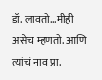डॉ. लावतो...मीही असेच म्हणतो. आणि त्यांचं नाव प्रा.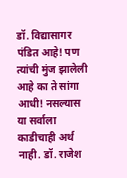डॉ. विद्यासागर पंडित आहे! पण त्यांची मुंज झालेली आहे का ते सांगा आधी! नसल्यास या सर्वाला काडीचाही अर्थ नाही. डॉ. राजेश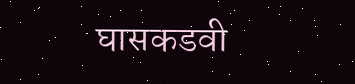घासकडवी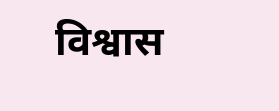विश्वास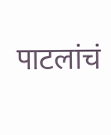पाटलांचं